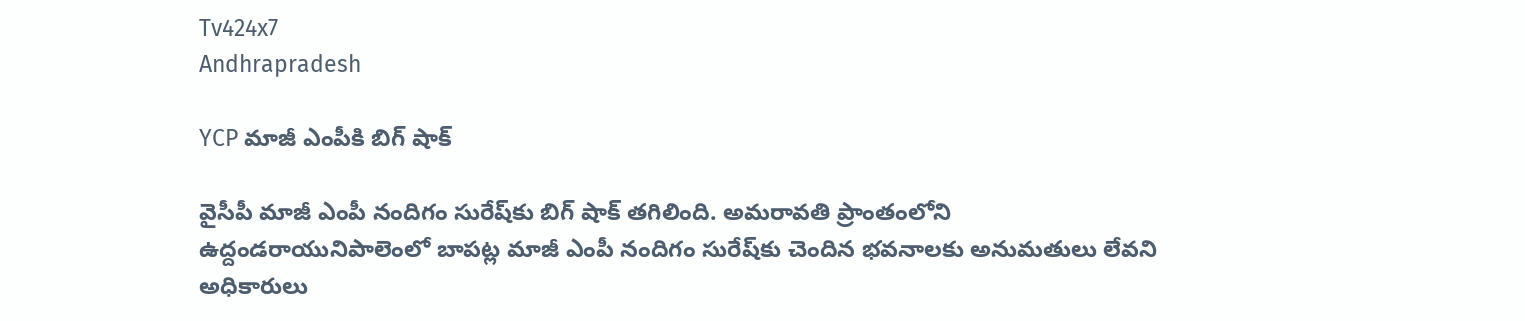Tv424x7
Andhrapradesh

YCP మాజీ ఎంపీకి బిగ్ షాక్

వైసీపీ మాజీ ఎంపీ నందిగం సురేష్‌కు బిగ్ షాక్ తగిలింది. అమరావతి ప్రాంతంలోని ఉద్దండరాయునిపాలెంలో బాపట్ల మాజీ ఎంపీ నందిగం సురేష్‌కు చెందిన భవనాలకు అనుమతులు లేవని అధికారులు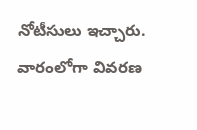నోటీసులు ఇచ్చారు. వారంలోగా వివరణ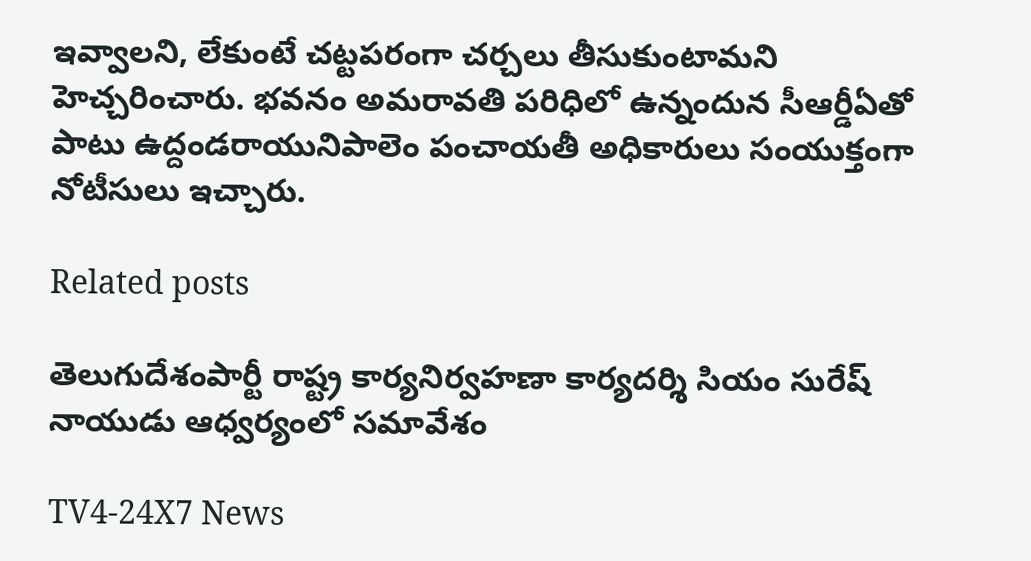ఇవ్వాలని, లేకుంటే చట్టపరంగా చర్చలు తీసుకుంటామని హెచ్చరించారు. భవనం అమరావతి పరిధిలో ఉన్నందున సీఆర్డీఏతో పాటు ఉద్దండరాయునిపాలెం పంచాయతీ అధికారులు సంయుక్తంగా నోటీసులు ఇచ్చారు.

Related posts

తెలుగుదేశంపార్టీ రాష్ట్ర కార్యనిర్వహణా కార్యదర్శి సియం సురేష్ నాయుడు ఆధ్వర్యంలో సమావేశం

TV4-24X7 News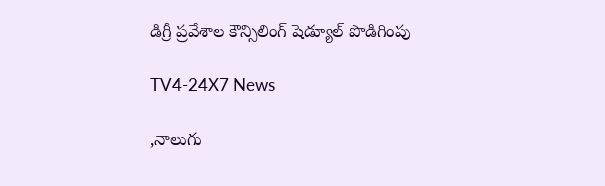డిగ్రీ ప్రవేశాల కౌన్సిలింగ్ షెడ్యూల్ పొడిగింపు

TV4-24X7 News

,నాలుగు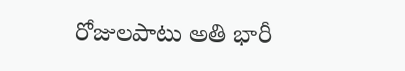రోజులపాటు అతి భారీ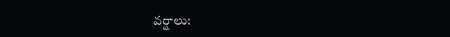వర్షాలు: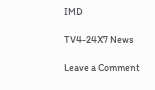IMD

TV4-24X7 News

Leave a Comment